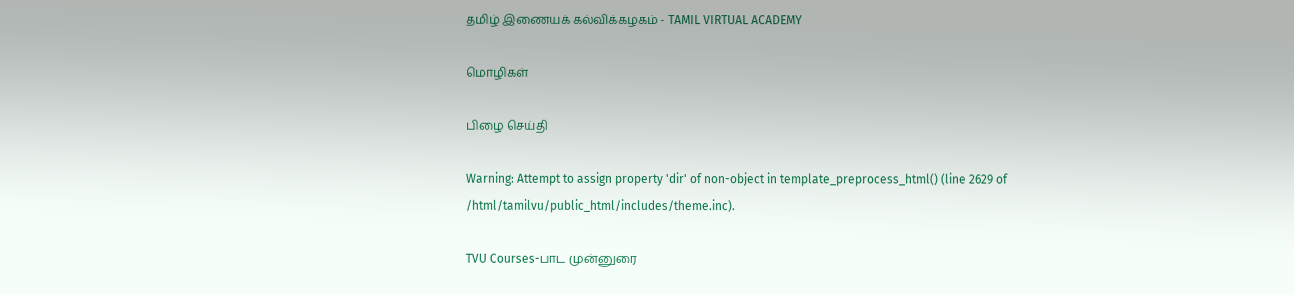தமிழ் இணையக் கல்விக்கழகம் - TAMIL VIRTUAL ACADEMY

மொழிகள்

பிழை செய்தி

Warning: Attempt to assign property 'dir' of non-object in template_preprocess_html() (line 2629 of /html/tamilvu/public_html/includes/theme.inc).

TVU Courses-பாட முன்னுரை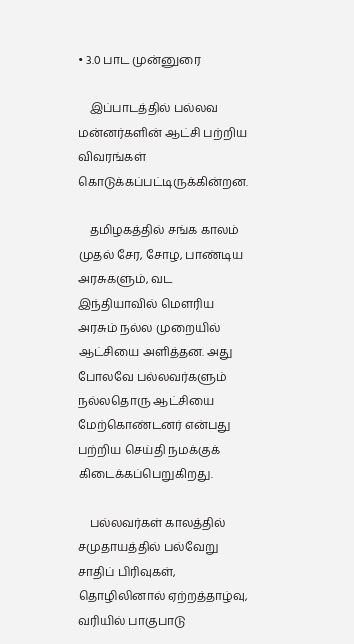• 3.0 பாட முன்னுரை

    இப்பாடத்தில் பல்லவ மன்னர்களின் ஆட்சி பற்றிய விவரங்கள் கொடுக்கப்பட்டிருக்கின்றன.

    தமிழகத்தில் சங்க காலம் முதல் சேர, சோழ, பாண்டிய அரசுகளும், வட இந்தியாவில் மௌரிய அரசும் நல்ல முறையில் ஆட்சியை அளித்தன. அது போலவே பல்லவர்களும் நல்லதொரு ஆட்சியை மேற்கொண்டனர் என்பது பற்றிய செய்தி நமக்குக் கிடைக்கப்பெறுகிறது.

    பல்லவர்கள் காலத்தில் சமுதாயத்தில் பல்வேறு சாதிப் பிரிவுகள், தொழிலினால் ஏற்றத்தாழ்வு, வரியில் பாகுபாடு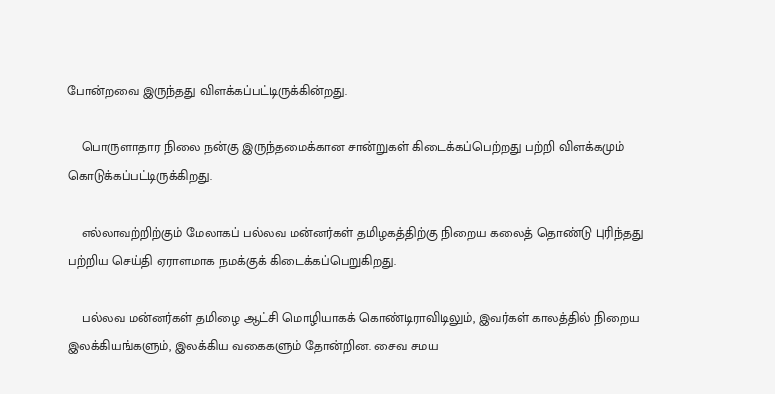போன்றவை இருந்தது விளக்கப்பட்டிருக்கின்றது.

    பொருளாதார நிலை நன்கு இருந்தமைக்கான சான்றுகள் கிடைக்கப்பெற்றது பற்றி விளக்கமும் கொடுக்கப்பட்டிருக்கிறது.

    எல்லாவற்றிற்கும் மேலாகப் பல்லவ மன்னர்கள் தமிழகத்திற்கு நிறைய கலைத் தொண்டு புரிந்தது பற்றிய செய்தி ஏராளமாக நமக்குக் கிடைக்கப்பெறுகிறது.

    பல்லவ மன்னர்கள் தமிழை ஆட்சி மொழியாகக் கொண்டிராவிடிலும், இவர்கள் காலத்தில் நிறைய இலக்கியங்களும், இலக்கிய வகைகளும் தோன்றின. சைவ சமய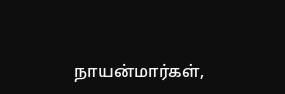நாயன்மார்கள்,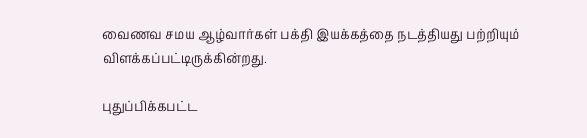வைணவ சமய ஆழ்வார்கள் பக்தி இயக்கத்தை நடத்தியது பற்றியும் விளக்கப்பட்டிருக்கின்றது.

புதுப்பிக்கபட்ட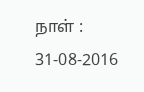நாள் : 31-08-2016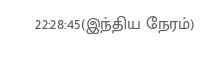22:28:45(இந்திய நேரம்)